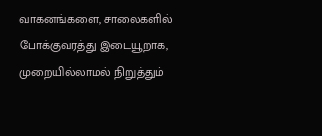வாகனங்களை, சாலைகளில் போக்குவரத்து இடையூறாக, முறையில்லாமல் நிறுத்தும்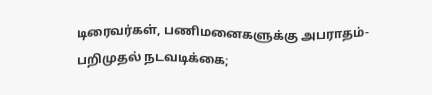டிரைவர்கள், பணிமனைகளுக்கு அபராதம்- பறிமுதல் நடவடிக்கை;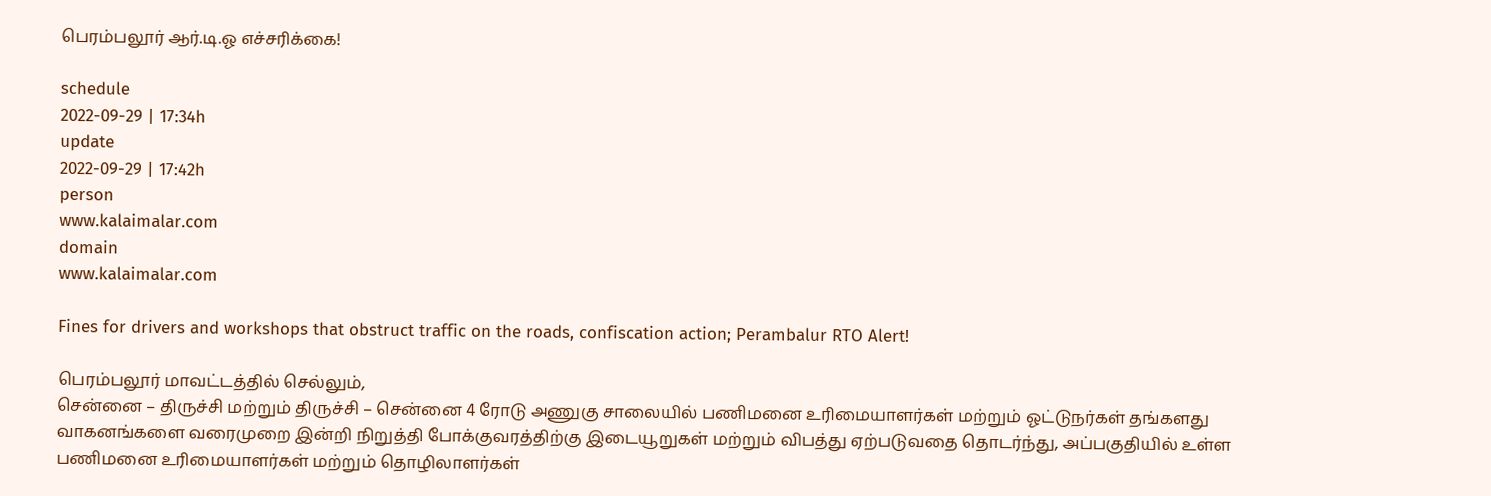பெரம்பலூர் ஆர்.டி.ஓ எச்சரிக்கை!

schedule
2022-09-29 | 17:34h
update
2022-09-29 | 17:42h
person
www.kalaimalar.com
domain
www.kalaimalar.com

Fines for drivers and workshops that obstruct traffic on the roads, confiscation action; Perambalur RTO Alert!

பெரம்பலூர் மாவட்டத்தில் செல்லும்,
சென்னை – திருச்சி மற்றும் திருச்சி – சென்னை 4 ரோடு அணுகு சாலையில் பணிமனை உரிமையாளர்கள் மற்றும் ஓட்டுநர்கள் தங்களது வாகனங்களை வரைமுறை இன்றி நிறுத்தி போக்குவரத்திற்கு இடையூறுகள் மற்றும் விபத்து ஏற்படுவதை தொடர்ந்து, அப்பகுதியில் உள்ள பணிமனை உரிமையாளர்கள் மற்றும் தொழிலாளர்கள்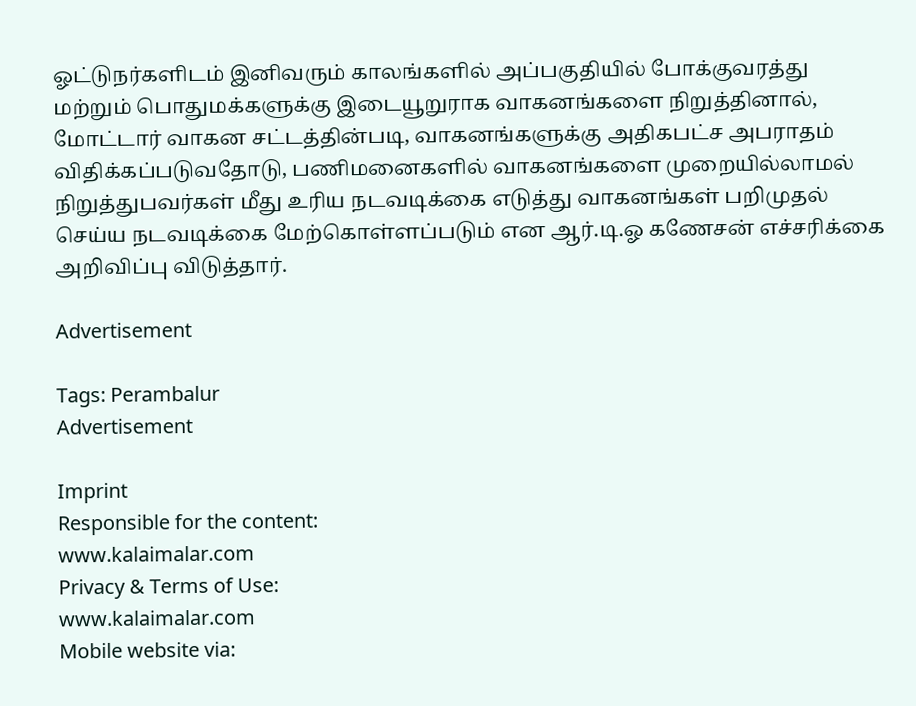ஓட்டுநர்களிடம் இனிவரும் காலங்களில் அப்பகுதியில் போக்குவரத்து மற்றும் பொதுமக்களுக்கு இடையூறுராக வாகனங்களை நிறுத்தினால், மோட்டார் வாகன சட்டத்தின்படி, வாகனங்களுக்கு அதிகபட்ச அபராதம் விதிக்கப்படுவதோடு, பணிமனைகளில் வாகனங்களை முறையில்லாமல் நிறுத்துபவர்கள் மீது உரிய நடவடிக்கை எடுத்து வாகனங்கள் பறிமுதல் செய்ய நடவடிக்கை மேற்கொள்ளப்படும் என ஆர்.டி.ஓ கணேசன் எச்சரிக்கை அறிவிப்பு விடுத்தார்.

Advertisement

Tags: Perambalur
Advertisement

Imprint
Responsible for the content:
www.kalaimalar.com
Privacy & Terms of Use:
www.kalaimalar.com
Mobile website via: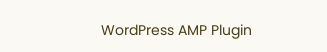WordPress AMP Plugin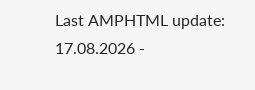Last AMPHTML update:
17.08.2026 -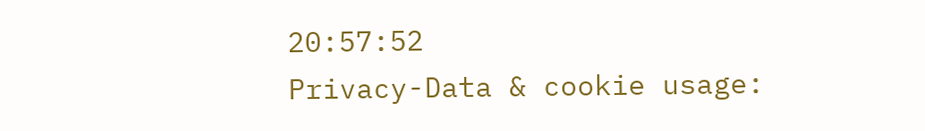20:57:52
Privacy-Data & cookie usage: